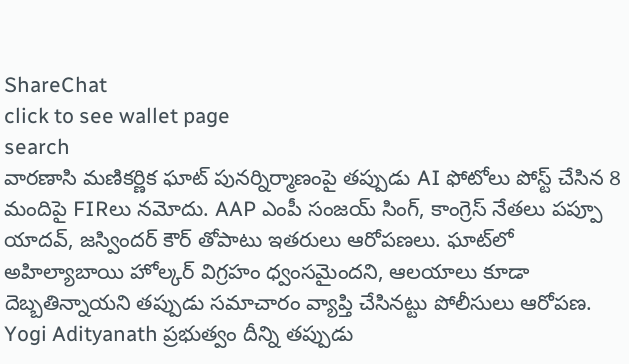ShareChat
click to see wallet page
search
వారణాసి మణికర్ణిక ఘాట్ పునర్నిర్మాణంపై తప్పుడు AI ఫోటోలు పోస్ట్ చేసిన 8 మందిపై FIRలు నమోదు. AAP ఎంపీ సంజయ్ సింగ్, కాంగ్రెస్ నేతలు పప్పూ యాదవ్, జస్విందర్ కౌర్ తోపాటు ఇతరులు ఆరోపణలు. ఘాట్‌లో అహిల్యాబాయి హోల్కర్ విగ్రహం ధ్వంసమైందని, ఆలయాలు కూడా దెబ్బతిన్నాయని తప్పుడు సమాచారం వ్యాప్తి చేసినట్టు పోలీసులు ఆరోపణ. Yogi Adityanath ప్రభుత్వం దీన్ని తప్పుడు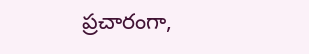ప్రచారంగా,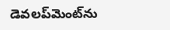డెవలప్‌మెంట్‌ను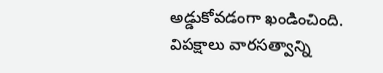అడ్డుకోవడంగా ఖండించింది. విపక్షాలు వారసత్వాన్ని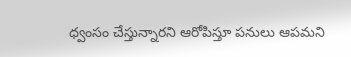ధ్వంసం చేస్తున్నారని ఆరోపిస్తూ పనులు ఆపమని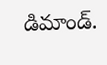డిమాండ్.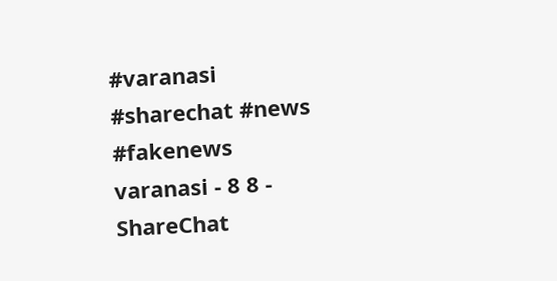#varanasi #sharechat #news #fakenews
varanasi - 8 8 - ShareChat